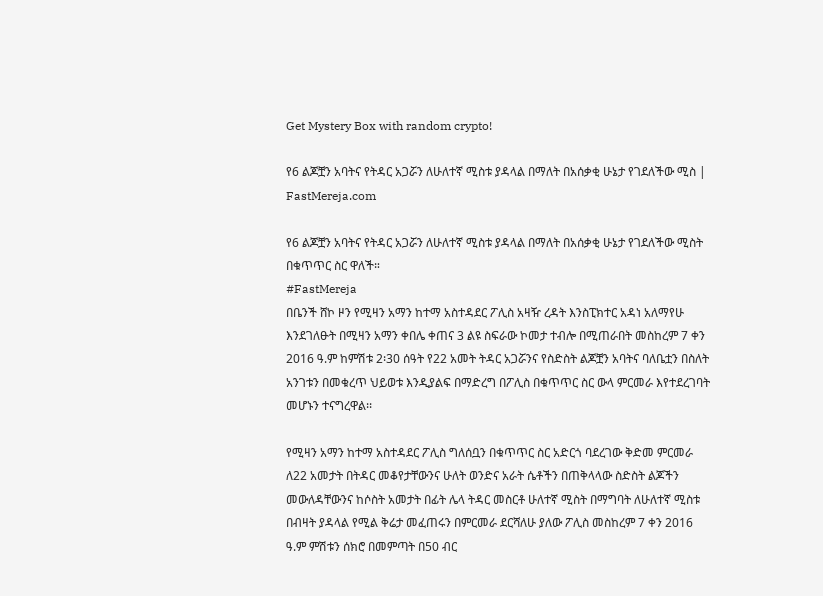Get Mystery Box with random crypto!

የ6 ልጆቿን አባትና የትዳር አጋሯን ለሁለተኛ ሚስቱ ያዳላል በማለት በአሰቃቂ ሁኔታ የገደለችው ሚስ | FastMereja.com

የ6 ልጆቿን አባትና የትዳር አጋሯን ለሁለተኛ ሚስቱ ያዳላል በማለት በአሰቃቂ ሁኔታ የገደለችው ሚስት በቁጥጥር ስር ዋለች።
#FastMereja
በቤንች ሸኮ ዞን የሚዛን አማን ከተማ አስተዳደር ፖሊስ አዛዥ ረዳት እንስፒክተር አዳነ አለማየሁ እንደገለፁት በሚዛን አማን ቀበሌ ቀጠና 3 ልዩ ስፍራው ኮመታ ተብሎ በሚጠራበት መስከረም 7 ቀን 2016 ዓ.ም ከምሽቱ 2፡30 ሰዓት የ22 አመት ትዳር አጋሯንና የስድስት ልጆቿን አባትና ባለቤቷን በስለት አንገቱን በመቁረጥ ህይወቱ እንዲያልፍ በማድረግ በፖሊስ በቁጥጥር ስር ውላ ምርመራ እየተደረገባት መሆኑን ተናግረዋል፡፡

የሚዛን አማን ከተማ አስተዳደር ፖሊስ ግለሰቧን በቁጥጥር ስር አድርጎ ባደረገው ቅድመ ምርመራ ለ22 አመታት በትዳር መቆየታቸውንና ሁለት ወንድና አራት ሴቶችን በጠቅላላው ስድስት ልጆችን መውለዳቸውንና ከሶስት አመታት በፊት ሌላ ትዳር መስርቶ ሁለተኛ ሚስት በማግባት ለሁለተኛ ሚስቱ በብዛት ያዳላል የሚል ቅሬታ መፈጠሩን በምርመራ ደርሻለሁ ያለው ፖሊስ መስከረም 7 ቀን 2016 ዓ.ም ምሽቱን ሰክሮ በመምጣት በ50 ብር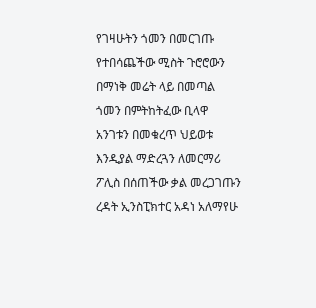የገዛሁትን ጎመን በመርገጡ የተበሳጨችው ሚስት ጉሮሮውን በማነቅ መሬት ላይ በመጣል ጎመን በምትከትፈው ቢላዋ አንገቱን በመቁረጥ ህይወቱ እንዲያል ማድረጓን ለመርማሪ ፖሊስ በሰጠችው ቃል መረጋገጡን ረዳት ኢንስፒክተር አዳነ አለማየሁ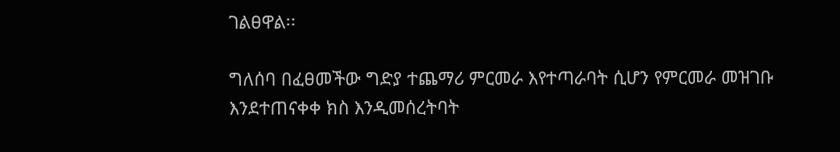ገልፀዋል፡፡

ግለሰባ በፈፀመችው ግድያ ተጨማሪ ምርመራ እየተጣራባት ሲሆን የምርመራ መዝገቡ እንደተጠናቀቀ ክስ እንዲመሰረትባት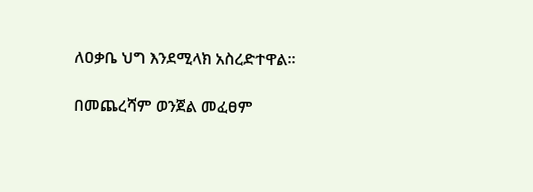ለዐቃቤ ህግ እንደሚላክ አስረድተዋል፡፡

በመጨረሻም ወንጀል መፈፀም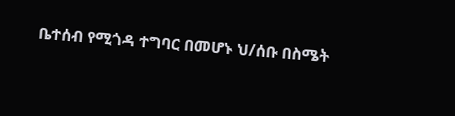ቤተሰብ የሚጎዳ ተግባር በመሆኑ ህ/ሰቡ በስሜት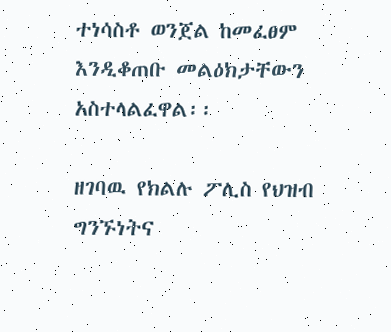ተነሳስቶ ወንጀል ከመፈፀም እንዲቆጠቡ መልዕክታቸውን አስተላልፈዋል፡፡

ዘገባዉ የክልሉ ፖሊስ የህዝብ ግንኙነትና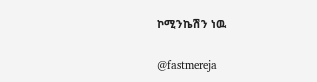ኮሚንኬሽን ነዉ

@fastmereja